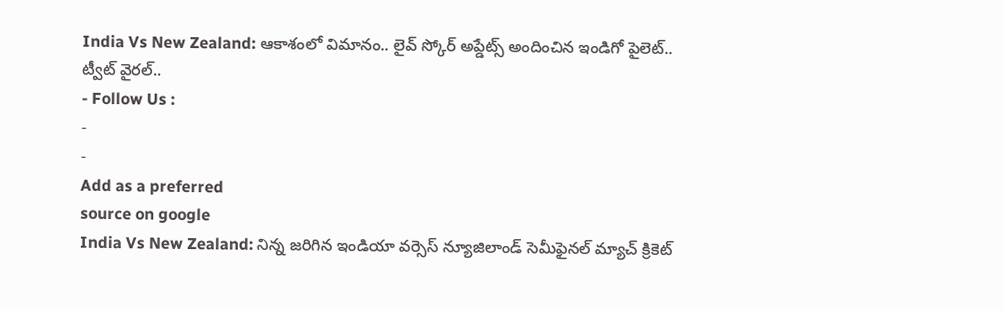India Vs New Zealand: ఆకాశంలో విమానం.. లైవ్ స్కోర్ అప్డేట్స్ అందించిన ఇండిగో పైలెట్.. ట్వీట్ వైరల్..
- Follow Us :
-
-
Add as a preferred
source on google
India Vs New Zealand: నిన్న జరిగిన ఇండియా వర్సెస్ న్యూజిలాండ్ సెమీఫైనల్ మ్యాచ్ క్రికెట్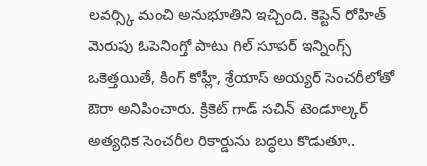లవర్స్కి మంచి అనుభూతిని ఇచ్చింది. కెప్టెన్ రోహిత్ మెరుపు ఓపెనింగ్తో పాటు గిల్ సూపర్ ఇన్నింగ్స్ ఒకెత్తయితే, కింగ్ కోహ్లీ, శ్రేయాస్ అయ్యర్ సెంచరీలోతో ఔరా అనిపించారు. క్రికెట్ గాడ్ సచిన్ టెండూల్కర్ అత్యధిక సెంచరీల రికార్డును బద్ధలు కొడుతూ..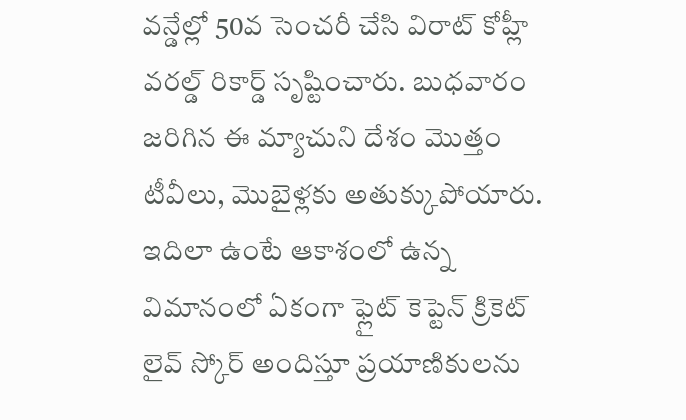వన్డేల్లో 50వ సెంచరీ చేసి విరాట్ కోహ్లీ వరల్డ్ రికార్డ్ సృష్టించారు. బుధవారం జరిగిన ఈ మ్యాచుని దేశం మొత్తం టీవీలు, మొబైళ్లకు అతుక్కుపోయారు.
ఇదిలా ఉంటే ఆకాశంలో ఉన్న విమానంలో ఏకంగా ఫ్లైట్ కెప్టెన్ క్రికెట్ లైవ్ స్కోర్ అందిస్తూ ప్రయాణికులను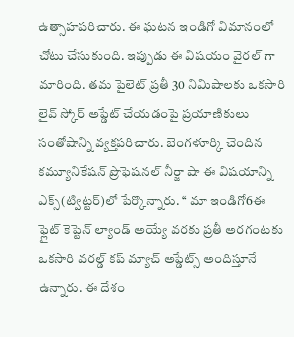ఉత్సాహపరిచారు. ఈ ఘటన ఇండిగో విమానంలో చోటు చేసుకుంది. ఇప్పుడు ఈ విషయం వైరల్ గా మారింది. తమ పైలెట్ ప్రతీ 30 నిమిషాలకు ఒకసారి లైవ్ స్కోర్ అప్డేట్ చేయడంపై ప్రయాణికులు సంతోషాన్ని వ్యక్తపరిచారు. బెంగళూర్కి చెందిన కమ్యూనికేషన్ ప్రొఫెషనల్ నీర్జా షా ఈ విషయాన్ని ఎక్స్(ట్విట్టర్)లో పేర్కొన్నారు. ‘‘ మా ఇండిగో6ఈ ఫ్లైట్ కెప్టెన్ ల్యాండ్ అయ్యే వరకు ప్రతీ అరగంటకు ఒకసారి వరల్డ్ కప్ మ్యాచ్ అప్డేట్స్ అందిస్తూనే ఉన్నారు. ఈ దేశం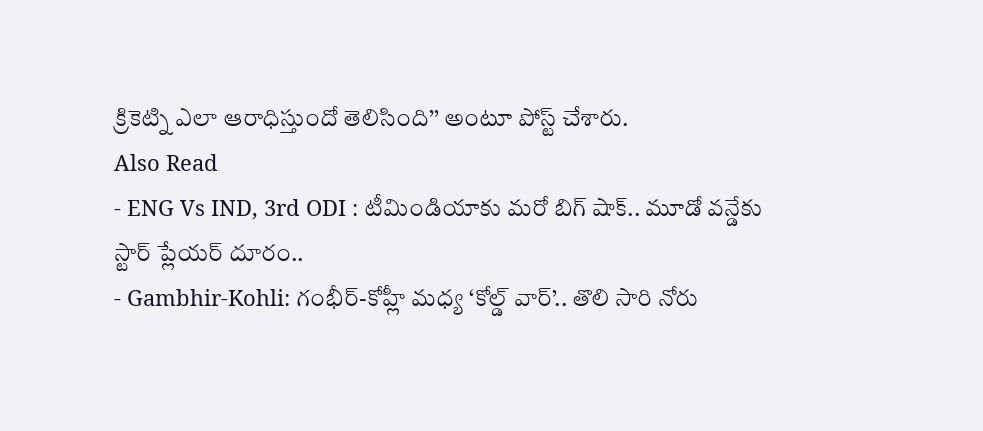క్రికెట్ని ఎలా ఆరాధిస్తుందో తెలిసింది’’ అంటూ పోస్ట్ చేశారు.
Also Read
- ENG Vs IND, 3rd ODI : టీమిండియాకు మరో బిగ్ షాక్.. మూడో వన్డేకు స్టార్ ప్లేయర్ దూరం..
- Gambhir-Kohli: గంభీర్-కోహ్లీ మధ్య ‘కోల్డ్ వార్’.. తొలి సారి నోరు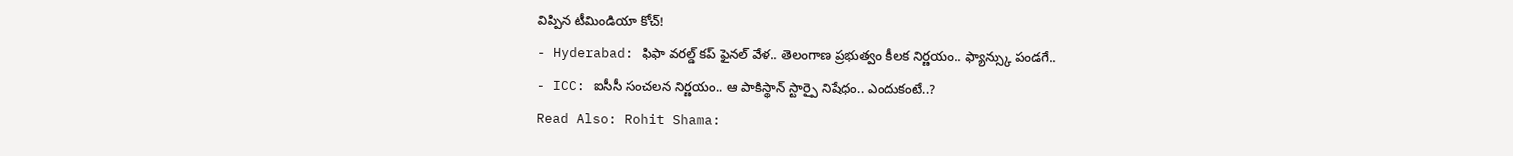విప్పిన టీమిండియా కోచ్!
- Hyderabad: ఫిఫా వరల్డ్ కప్ ఫైనల్ వేళ.. తెలంగాణ ప్రభుత్వం కీలక నిర్ణయం.. ఫ్యాన్స్కు పండగే..
- ICC: ఐసీసీ సంచలన నిర్ణయం.. ఆ పాకిస్థాన్ స్టార్పై నిషేధం.. ఎందుకంటే..?
Read Also: Rohit Shama: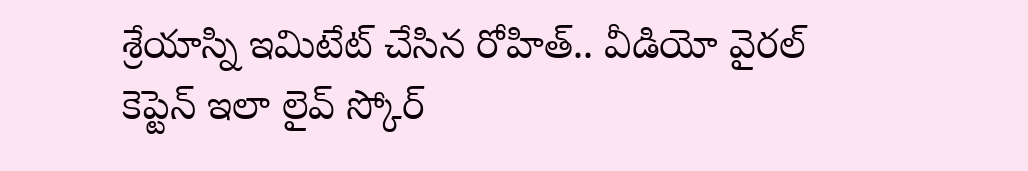శ్రేయాస్ని ఇమిటేట్ చేసిన రోహిత్.. వీడియో వైరల్
కెప్టెన్ ఇలా లైవ్ స్కోర్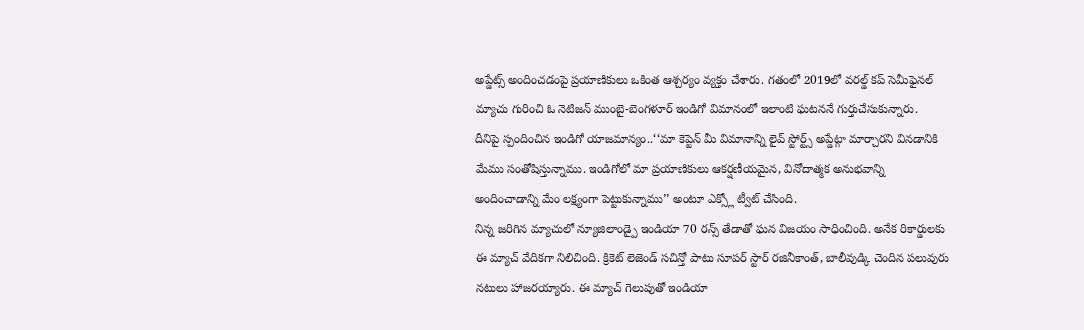అప్డేట్స్ అందించడంపై ప్రయాణికులు ఒకింత ఆశ్చర్యం వ్యక్తం చేశారు. గతంలో 2019లో వరల్డ్ కప్ సెమీఫైనల్ మ్యాచు గురించి ఓ నెటిజన్ ముంబై-బెంగళూర్ ఇండిగో విమానంలో ఇలాంటి ఘటననే గుర్తుచేసుకున్నారు.
దీనిపై స్పందించిన ఇండిగో యాజమాన్యం..‘‘మా కెప్టెన్ మీ విమానాన్ని లైవ్ స్టోర్ట్స్ అప్డేట్గా మార్చారని వినడానికి మేము సంతోషిస్తున్నాము. ఇండిగోలో మా ప్రయాణికులు ఆకర్షణీయమైన, వినోదాత్మక అనుభవాన్ని అందించాడాన్ని మేం లక్ష్యంగా పెట్టుకున్నాము’’ అంటూ ఎక్స్లో ట్వీట్ చేసింది.
నిన్న జరిగిన మ్యాచులో న్యూజిలాండ్పై ఇండియా 70 రన్స్ తేడాతో ఘన విజయం సాధించింది. అనేక రికార్డులకు ఈ మ్యాచ్ వేదికగా నిలిచింది. క్రికెట్ లెజెండ్ సచిన్తో పాటు సూపర్ స్టార్ రజినీకాంత్, బాలీవుడ్కి చెందిన పలువురు నటులు హాజరయ్యారు. ఈ మ్యాచ్ గెలుపుతో ఇండియా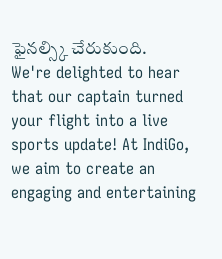ఫైనల్స్కి చేరుకుంది.
We're delighted to hear that our captain turned your flight into a live sports update! At IndiGo, we aim to create an engaging and entertaining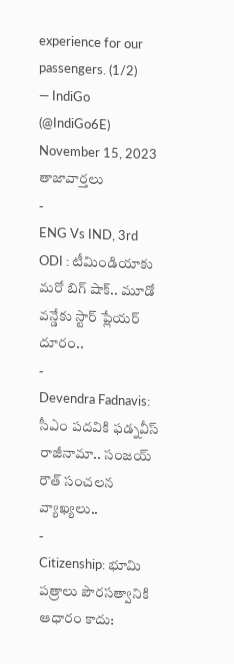experience for our passengers. (1/2)
— IndiGo (@IndiGo6E) November 15, 2023
తాజావార్తలు
-
ENG Vs IND, 3rd ODI : టీమిండియాకు మరో బిగ్ షాక్.. మూడో వన్డేకు స్టార్ ప్లేయర్ దూరం..
-
Devendra Fadnavis: సీఎం పదవికి ఫడ్నవీస్ రాజీనామా.. సంజయ్ రౌత్ సంచలన వ్యాఖ్యలు..
-
Citizenship: భూమి పత్రాలు పౌరసత్వానికి ఆధారం కాదు: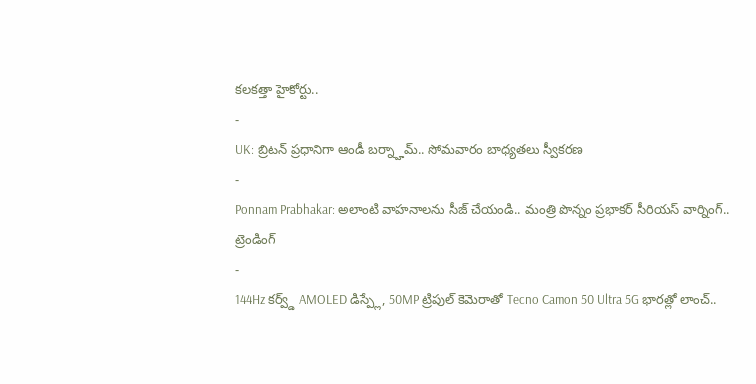కలకత్తా హైకోర్టు..
-
UK: బ్రిటన్ ప్రధానిగా ఆండీ బర్న్హామ్.. సోమవారం బాధ్యతలు స్వీకరణ
-
Ponnam Prabhakar: అలాంటి వాహనాలను సీజ్ చేయండి.. మంత్రి పొన్నం ప్రభాకర్ సీరియస్ వార్నింగ్..
ట్రెండింగ్
-
144Hz కర్వ్డ్ AMOLED డిస్ప్లే, 50MP ట్రిపుల్ కెమెరాతో Tecno Camon 50 Ultra 5G భారత్లో లాంచ్..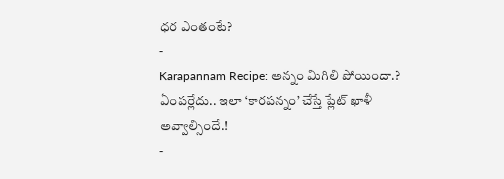ధర ఎంతంటే?
-
Karapannam Recipe: అన్నం మిగిలి పోయిందా.? ఏంపర్లేదు.. ఇలా ‘కారపన్నం’ చేస్తే ప్లేట్ ఖాళీ అవ్వాల్సిందే.!
-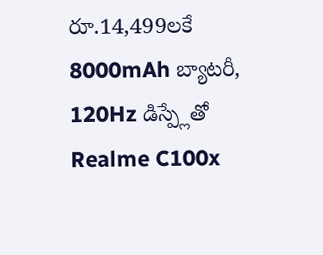రూ.14,499లకే 8000mAh బ్యాటరీ, 120Hz డిస్ప్లేతో Realme C100x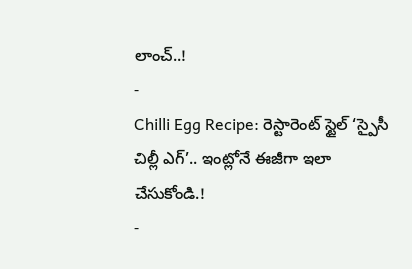లాంచ్..!
-
Chilli Egg Recipe: రెస్టారెంట్ స్టైల్ ‘స్పైసీ చిల్లీ ఎగ్’.. ఇంట్లోనే ఈజీగా ఇలా చేసుకోండి.!
-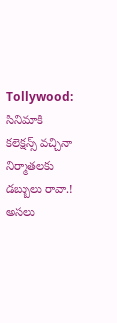Tollywood: సినిమాకి కలెక్షన్స్ వచ్చినా నిర్మాతలకు డబ్బులు రావా.! అసలు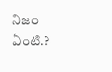నిజం ఏంటి.?